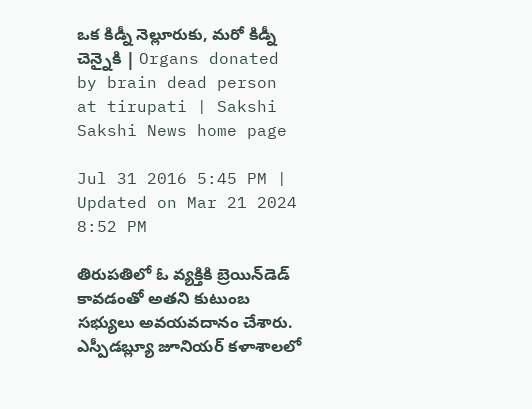ఒక కిడ్నీ నెల్లూరుకు, మరో కిడ్నీ చెన్నైకి | Organs donated by brain dead person at tirupati | Sakshi
Sakshi News home page

Jul 31 2016 5:45 PM | Updated on Mar 21 2024 8:52 PM

తిరుపతిలో ఓ వ్యక్తికి బ్రెయిన్‌డెడ్‌ కావడంతో అతని కుటుంబ సభ్యులు అవయవదానం చేశారు. ఎస్పీడబ్ల్యూ జూనియర్‌ కళాశాలలో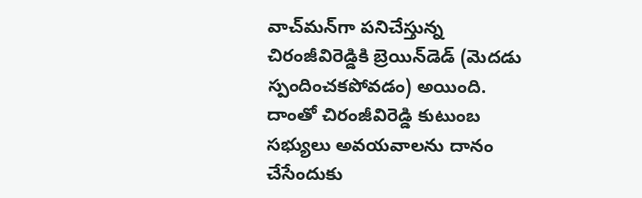వాచ్‌మన్‌గా పనిచేస్తున్న చిరంజీవిరెడ్డికి బ్రెయిన్‌డెడ్‌ (మెదడు స్పందించకపోవడం) అయింది. దాంతో చిరంజీవిరెడ్డి కుటుంబ సభ్యులు అవయవాలను దానం చేసేందుకు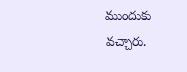ముందుకు వచ్చారు.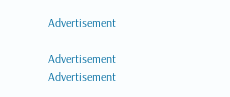Advertisement

Advertisement
Advertisement